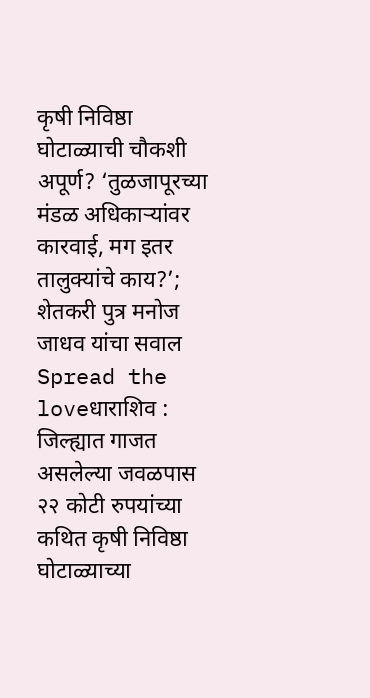कृषी निविष्ठा घोटाळ्याची चौकशी अपूर्ण? ‘तुळजापूरच्या मंडळ अधिकाऱ्यांवर कारवाई, मग इतर तालुक्यांचे काय?’; शेतकरी पुत्र मनोज जाधव यांचा सवाल
Spread the loveधाराशिव : जिल्ह्यात गाजत असलेल्या जवळपास २२ कोटी रुपयांच्या कथित कृषी निविष्ठा घोटाळ्याच्या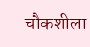चौकशीला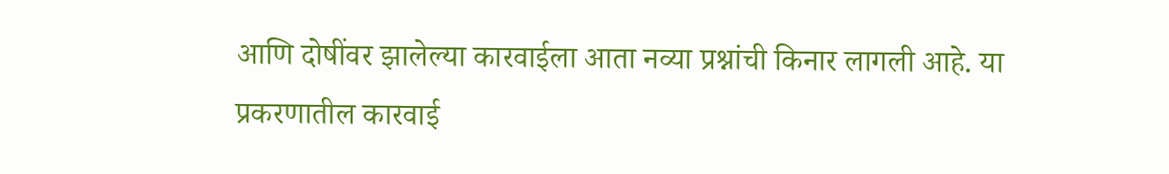आणि दोषींवर झालेल्या कारवाईला आता नव्या प्रश्नांची किनार लागली आहे. या प्रकरणातील कारवाई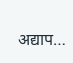अद्याप…